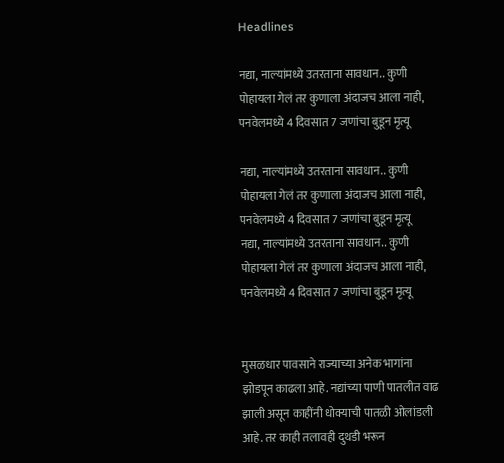Headlines

नद्या, नाल्यांमध्ये उतरताना सावधान.. कुणी पोहायला गेलं तर कुणाला अंदाजच आला नाही, पनवेलमध्ये 4 दिवसात 7 जणांचा बुडून मृत्यू

नद्या, नाल्यांमध्ये उतरताना सावधान.. कुणी पोहायला गेलं तर कुणाला अंदाजच आला नाही, पनवेलमध्ये 4 दिवसात 7 जणांचा बुडून मृत्यू
नद्या, नाल्यांमध्ये उतरताना सावधान.. कुणी पोहायला गेलं तर कुणाला अंदाजच आला नाही, पनवेलमध्ये 4 दिवसात 7 जणांचा बुडून मृत्यू


मुसळधार पावसाने राज्याच्या अनेक भागांना झोडपून काढला आहे. नद्यांच्या पाणी पातलीत वाढ झाली असून काहींनी धोक्याची पातळी ओलांडली आहे. तर काही तलावही दुथडी भरून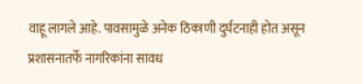वाहू लागले आहे. पावसामुळे अनेक ठिकाणी दुर्घटनाही होत असून प्रशासनातर्फे नागरिकांना सावध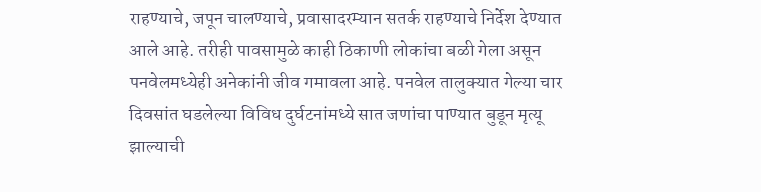राहण्याचे, जपून चालण्याचे, प्रवासादरम्यान सतर्क राहण्याचे निर्देश देण्यात आले आहे. तरीही पावसामुळे काही ठिकाणी लोकांचा बळी गेला असून पनवेलमध्येही अनेकांनी जीव गमावला आहे. पनवेल तालुक्यात गेल्या चार दिवसांत घडलेल्या विविध दुर्घटनांमध्ये सात जणांचा पाण्यात बुडून मृत्यू झाल्याची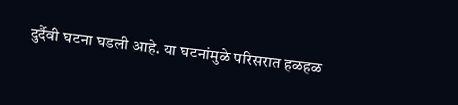दुर्दैवी घटना घडली आहे. या घटनांमुळे परिसरात हळहळ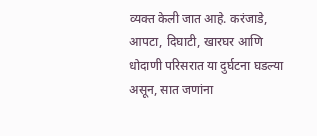व्यक्त केली जात आहे. करंजाडे, आपटा, दिघाटी, खारघर आणि धोदाणी परिसरात या दुर्घटना घडल्या असून, सात जणांना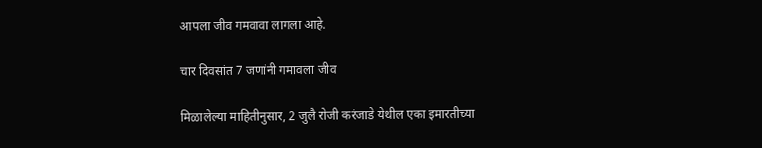आपला जीव गमवावा लागला आहे.

चार दिवसांत 7 जणांनी गमावला जीव

मिळालेल्या माहितीनुसार, 2 जुलै रोजी करंजाडे येथील एका इमारतीच्या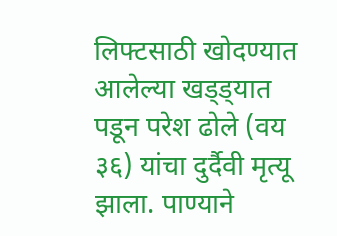लिफ्टसाठी खोदण्यात आलेल्या खड्ड्यात पडून परेश ढोले (वय ३६) यांचा दुर्दैवी मृत्यू झाला. पाण्याने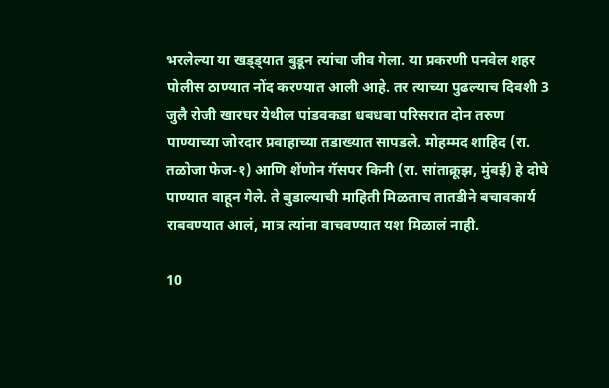भरलेल्या या खड्ड्यात बुडून त्यांचा जीव गेला. या प्रकरणी पनवेल शहर पोलीस ठाण्यात नोंद करण्यात आली आहे. तर त्याच्या पुढल्याच दिवशी 3 जुलै रोजी खारघर येथील पांडवकडा धबधबा परिसरात दोन तरुण पाण्याच्या जोरदार प्रवाहाच्या तडाख्यात सापडले. मोहम्मद शाहिद (रा. तळोजा फेज-१) आणि शेंणोन गॅसपर किनी (रा. सांताक्रूझ, मुंबई) हे दोघे पाण्यात वाहून गेले. ते बुडाल्याची माहिती मिळताच तातडीने बचावकार्य राबवण्यात आलं, मात्र त्यांना वाचवण्यात यश मिळालं नाही.

10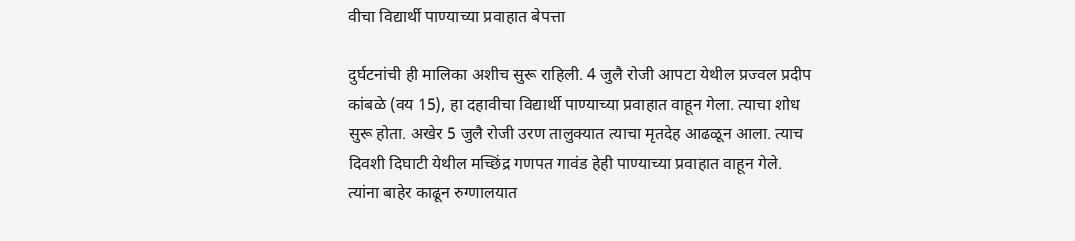वीचा विद्यार्थी पाण्याच्या प्रवाहात बेपत्ता

दुर्घटनांची ही मालिका अशीच सुरू राहिली. 4 जुलै रोजी आपटा येथील प्रज्वल प्रदीप कांबळे (वय 15), हा दहावीचा विद्यार्थी पाण्याच्या प्रवाहात वाहून गेला. त्याचा शोध सुरू होता. अखेर 5 जुलै रोजी उरण तालुक्यात त्याचा मृतदेह आढळून आला. त्याच दिवशी दिघाटी येथील मच्छिंद्र गणपत गावंड हेही पाण्याच्या प्रवाहात वाहून गेले. त्यांना बाहेर काढून रुग्णालयात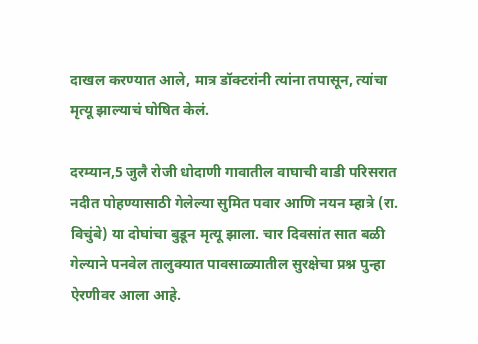दाखल करण्यात आले, मात्र डॉक्टरांनी त्यांना तपासून, त्यांचा मृत्यू झाल्याचं घोषित केलं.

दरम्यान,5 जुलै रोजी धोदाणी गावातील वाघाची वाडी परिसरात नदीत पोहण्यासाठी गेलेल्या सुमित पवार आणि नयन म्हात्रे (रा. विचुंबे) या दोघांचा बुडून मृत्यू झाला. चार दिवसांत सात बळी गेल्याने पनवेल तालुक्यात पावसाळ्यातील सुरक्षेचा प्रश्न पुन्हा ऐरणीवर आला आहे.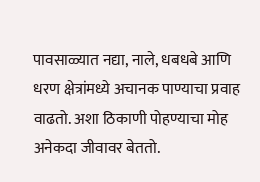पावसाळ्यात नद्या, नाले, धबधबे आणि धरण क्षेत्रांमध्ये अचानक पाण्याचा प्रवाह वाढतो. अशा ठिकाणी पोहण्याचा मोह अनेकदा जीवावर बेततो.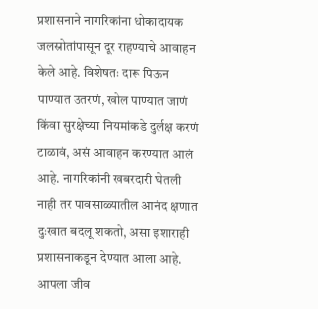प्रशासनाने नागरिकांना धोकादायक जलस्रोतांपासून दूर राहण्याचे आवाहन केले आहे. विशेषतः दारू पिऊन पाण्यात उतरणं, खोल पाण्यात जाणं किंवा सुरक्षेच्या नियमांकडे दुर्लक्ष करणं टाळावं, असं आवाहन करण्यात आलं आहे. नागरिकांनी खबरदारी घेतली नाही तर पावसाळ्यातील आनंद क्षणात दुःखात बदलू शकतो, असा इशाराही प्रशासनाकडून देण्यात आला आहे. आपला जीव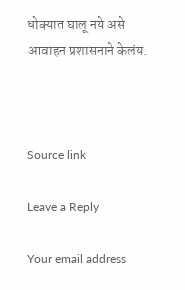धोक्यात घालू नये असे आवाहन प्रशासनाने केलंय.



Source link

Leave a Reply

Your email address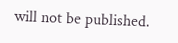will not be published.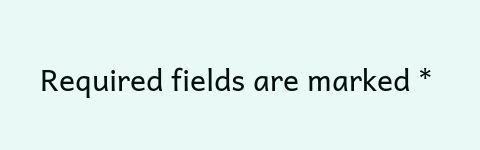Required fields are marked *